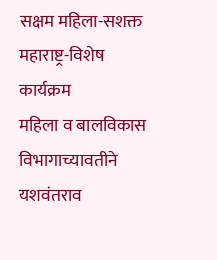सक्षम महिला-सशक्त महाराष्ट्र-विशेष कार्यक्रम
महिला व बालविकास विभागाच्यावतीने यशवंतराव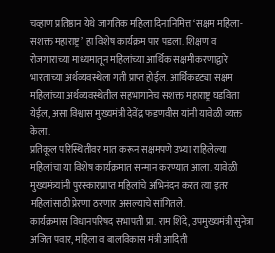चव्हाण प्रतिष्ठान येथे जागतिक महिला दिनानिमित्त ‘सक्षम महिला-सशक्त महाराष्ट्र’ हा विशेष कार्यक्रम पार पडला. शिक्षण व रोजगाराच्या माध्यमातून महिलांच्या आर्थिक सक्षमीकरणाद्वारे भारताच्या अर्थव्यवस्थेला गती प्राप्त होईल. आर्थिकदृट्या सक्षम महिलांच्या अर्थव्यवस्थेतील सहभागानेच सशक्त महाराष्ट्र घडविता येईल, असा विश्वास मुख्यमंत्री देवेंद्र फडणवीस यांनी यावेळी व्यक्त केला.
प्रतिकूल परिस्थितीवर मात करून सक्षमपणे उभ्या राहिलेल्या महिलांचा या विशेष कार्यक्रमात सन्मान करण्यात आला. यावेळी मुख्यमंत्र्यांनी पुरस्कारप्राप्त महिलांचे अभिनंदन करत त्या इतर महिलांसाठी प्रेरणा ठरणार असल्याचे सांगितले.
कार्यक्रमास विधानपरिषद सभापती प्रा. राम शिंदे, उपमुख्यमंत्री सुनेत्रा अजित पवार, महिला व बालविकास मंत्री आदिती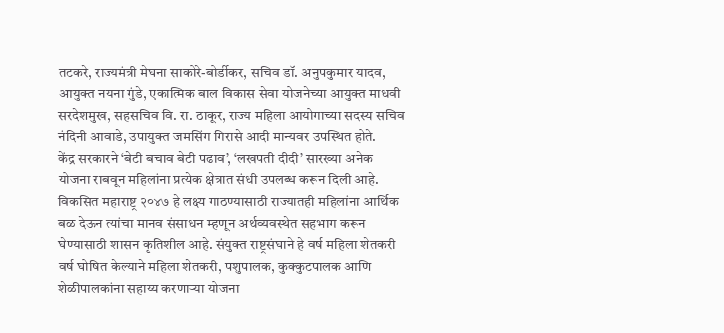तटकरे, राज्यमंत्री मेघना साकोरे-बोर्डीकर, सचिव डॉ. अनुपकुमार यादव, आयुक्त नयना गुंडे, एकात्मिक बाल विकास सेवा योजनेच्या आयुक्त माधवी सरदेशमुख, सहसचिव वि. रा. ठाकूर, राज्य महिला आयोगाच्या सदस्य सचिव नंदिनी आवाडे, उपायुक्त जमसिंग गिरासे आदी मान्यवर उपस्थित होते.
केंद्र सरकारने ‘बेटी बचाव बेटी पढाव’, ‘लखपती दीदी’ सारख्या अनेक योजना राबवून महिलांना प्रत्येक क्षेत्रात संधी उपलब्ध करून दिली आहे. विकसित महाराष्ट्र २०४७ हे लक्ष्य गाठण्यासाठी राज्यातही महिलांना आर्थिक बळ देऊन त्यांचा मानव संसाधन म्हणून अर्थव्यवस्थेत सहभाग करून घेण्यासाठी शासन कृतिशील आहे. संयुक्त राष्ट्रसंघाने हे वर्ष महिला शेतकरी वर्ष घोषित केल्याने महिला शेतकरी, पशुपालक, कुक्कुटपालक आणि शेळीपालकांना सहाय्य करणाऱ्या योजना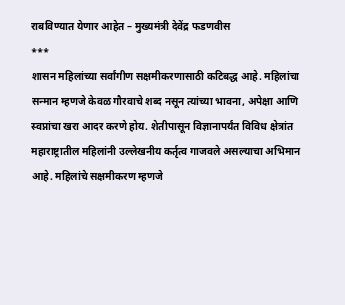राबविण्यात येणार आहेत – मुख्यमंत्री देवेंद्र फडणवीस
***
शासन महिलांच्या सर्वांगीण सक्षमीकरणासाठी कटिबद्ध आहे. महिलांचा सन्मान म्हणजे केवळ गौरवाचे शब्द नसून त्यांच्या भावना, अपेक्षा आणि स्वप्नांचा खरा आदर करणे होय. शेतीपासून विज्ञानापर्यंत विविध क्षेत्रांत महाराष्ट्रातील महिलांनी उल्लेखनीय कर्तृत्व गाजवले असल्याचा अभिमान आहे. महिलांचे सक्षमीकरण म्हणजे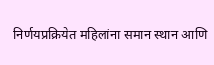निर्णयप्रक्रियेत महिलांना समान स्थान आणि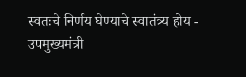स्वतःचे निर्णय घेण्याचे स्वातंत्र्य होय - उपमुख्यमंत्री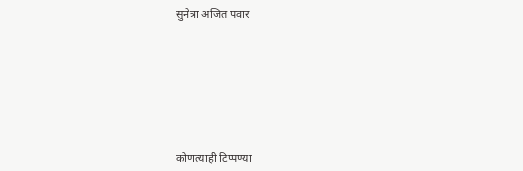सुनेत्रा अजित पवार








कोणत्याही टिप्पण्या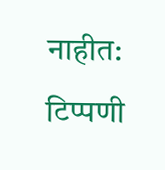नाहीत:
टिप्पणी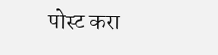पोस्ट करा